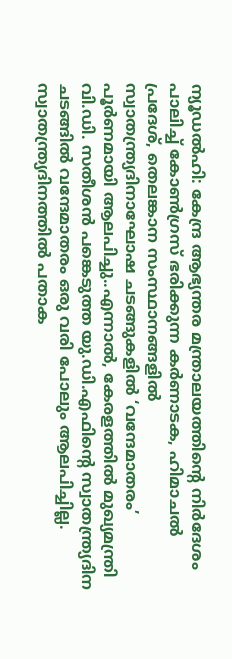ന്യൂഡൽഹി: കേന്ദ്ര ആഭ്യന്തര മന്ത്രാലയത്തിന്റെ നിർദേശം പാലിച്ച് കോൺഗ്രസ് ഭരിക്കുന്ന കർണാടക, ഹിമാചൽ പ്രദേശ്, തെലങ്കാന സംസ്ഥാനങ്ങളിൽ സ്വാതന്ത്ര്യദിനാഘോഷ ചടങ്ങുകളിൽ ‘വന്ദേമാതരം’ പൂർണമായി ആലപിച്ചു..എന്നാൽ, കേരളത്തിൽ മുഖ്യമന്ത്രി വി.ഡി. സതീശൻ പങ്കെടുത്ത യു.ഡി.എഫിന്റെ സ്വാതന്ത്ര്യദിന ചടങ്ങിൽ വന്ദേമാതരം ഒരു വരി പോലും ആലപിച്ചില്ല.
സ്വാതന്ത്ര്യദിനത്തിൽ പതാക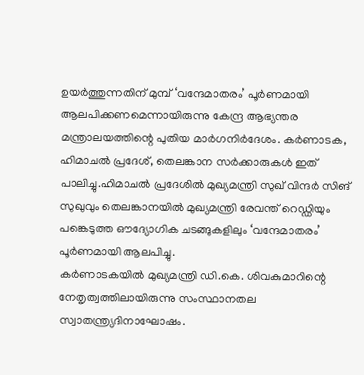ഉയർത്തുന്നതിന് മുമ്പ് ‘വന്ദേമാതരം’ പൂർണമായി ആലപിക്കണമെന്നായിരുന്നു കേന്ദ്ര ആഭ്യന്തര മന്ത്രാലയത്തിന്റെ പുതിയ മാർഗനിർദേശം. കർണാടക, ഹിമാചൽ പ്രദേശ്, തെലങ്കാന സർക്കാരുകൾ ഇത് പാലിച്ചു.ഹിമാചൽ പ്രദേശിൽ മുഖ്യമന്ത്രി സുഖ് വിന്ദർ സിങ് സുഖുവും തെലങ്കാനയിൽ മുഖ്യമന്ത്രി രേവന്ത് റെഡ്ഡിയും പങ്കെടുത്ത ഔദ്യോഗിക ചടങ്ങുകളിലും ‘വന്ദേമാതരം’ പൂർണമായി ആലപിച്ചു.
കർണാടകയിൽ മുഖ്യമന്ത്രി ഡി.കെ. ശിവകുമാറിന്റെ നേതൃത്വത്തിലായിരുന്നു സംസ്ഥാനതല സ്വാതന്ത്ര്യദിനാഘോഷം.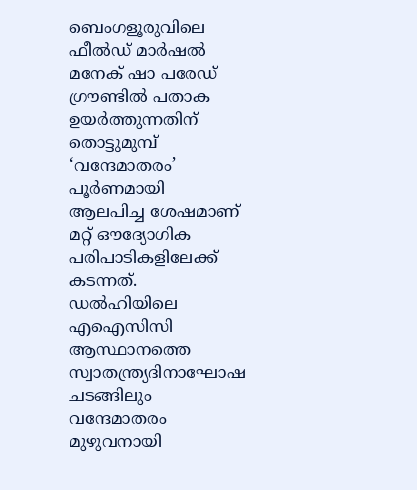ബെംഗളൂരുവിലെ ഫീൽഡ് മാർഷൽ മനേക് ഷാ പരേഡ് ഗ്രൗണ്ടിൽ പതാക ഉയർത്തുന്നതിന് തൊട്ടുമുമ്പ് ‘വന്ദേമാതരം’ പൂർണമായി ആലപിച്ച ശേഷമാണ് മറ്റ് ഔദ്യോഗിക പരിപാടികളിലേക്ക് കടന്നത്.
ഡൽഹിയിലെ എഐസിസി ആസ്ഥാനത്തെ സ്വാതന്ത്ര്യദിനാഘോഷ ചടങ്ങിലും വന്ദേമാതരം മുഴുവനായി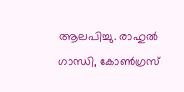ആലപിച്ചു. രാഹുൽ ഗാന്ധി, കോൺഗ്രസ്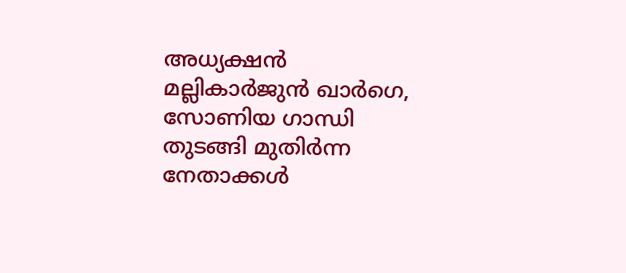അധ്യക്ഷൻ മല്ലികാർജുൻ ഖാർഗെ, സോണിയ ഗാന്ധി തുടങ്ങി മുതിർന്ന നേതാക്കൾ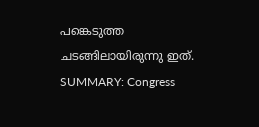പങ്കെടുത്ത ചടങ്ങിലായിരുന്നു ഇത്.
SUMMARY: Congress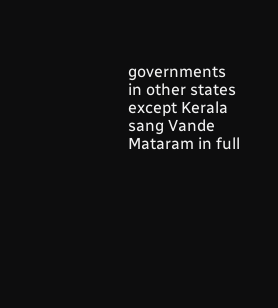governments in other states except Kerala sang Vande Mataram in full